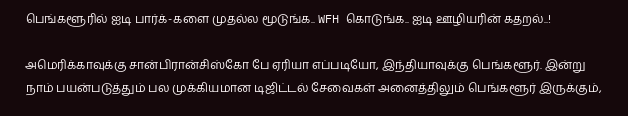பெங்களூரில் ஐடி பார்க்-களை முதல்ல மூடுங்க.. WFH கொடுங்க.. ஐடி ஊழியரின் கதறல்..!

அமெரிக்காவுக்கு சான்பிரான்சிஸ்கோ பே ஏரியா எப்படியோ, இந்தியாவுக்கு பெங்களூர். இன்று நாம் பயன்படுத்தும் பல முக்கியமான டிஜிட்டல் சேவைகள் அனைத்திலும் பெங்களூர் இருக்கும்,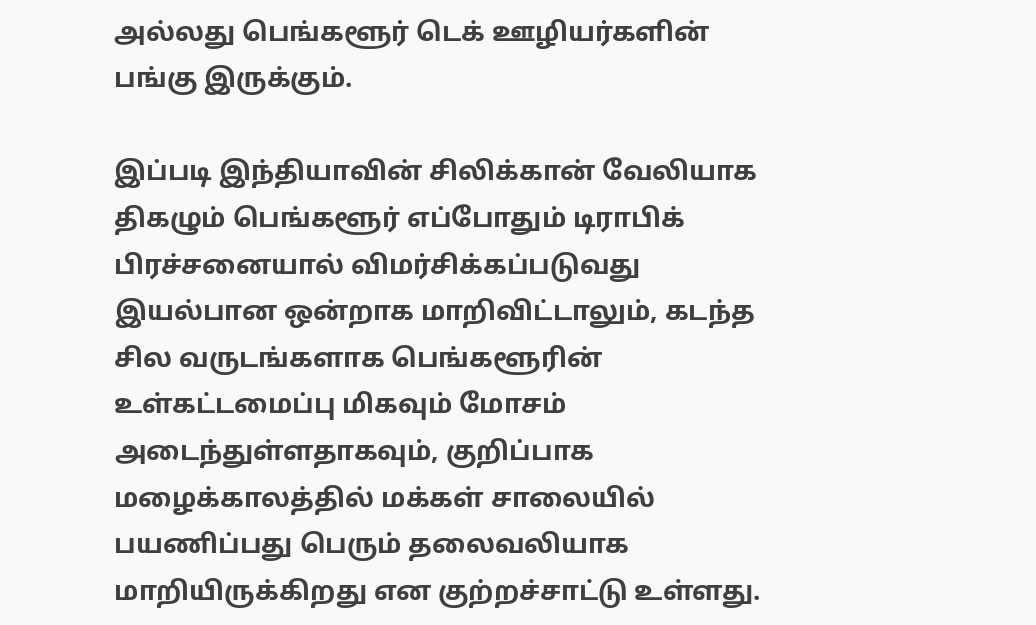அல்லது பெங்களூர் டெக் ஊழியர்களின் பங்கு இருக்கும்.

இப்படி இந்தியாவின் சிலிக்கான் வேலியாக திகழும் பெங்களூர் எப்போதும் டிராபிக் பிரச்சனையால் விமர்சிக்கப்படுவது இயல்பான ஒன்றாக மாறிவிட்டாலும், கடந்த சில வருடங்களாக பெங்களூரின் உள்கட்டமைப்பு மிகவும் மோசம் அடைந்துள்ளதாகவும், குறிப்பாக மழைக்காலத்தில் மக்கள் சாலையில் பயணிப்பது பெரும் தலைவலியாக மாறியிருக்கிறது என குற்றச்சாட்டு உள்ளது.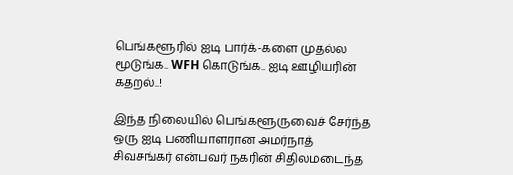பெங்களூரில் ஐடி பார்க்-களை முதல்ல மூடுங்க.. WFH கொடுங்க.. ஐடி ஊழியரின் கதறல்..!

இந்த நிலையில் பெங்களூருவைச் சேர்ந்த ஒரு ஐடி பணியாளரான அமர்நாத் சிவசங்கர் என்பவர் நகரின் சிதிலமடைந்த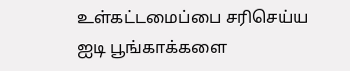உள்கட்டமைப்பை சரிசெய்ய ஐடி பூங்காக்களை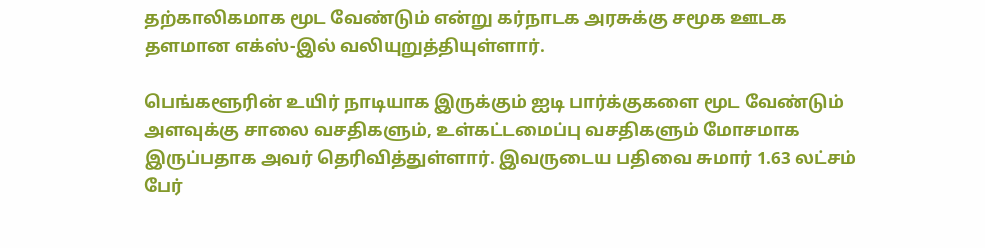தற்காலிகமாக மூட வேண்டும் என்று கர்நாடக அரசுக்கு சமூக ஊடக தளமான எக்ஸ்-இல் வலியுறுத்தியுள்ளார்.

பெங்களூரின் உயிர் நாடியாக இருக்கும் ஐடி பார்க்குகளை மூட வேண்டும் அளவுக்கு சாலை வசதிகளும், உள்கட்டமைப்பு வசதிகளும் மோசமாக இருப்பதாக அவர் தெரிவித்துள்ளார். இவருடைய பதிவை சுமார் 1.63 லட்சம் பேர்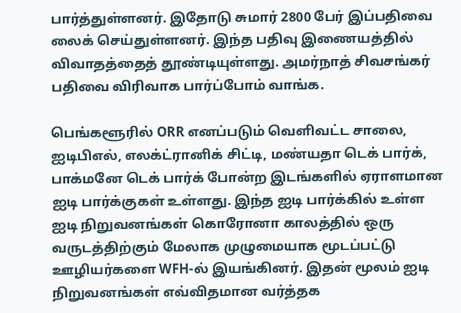பார்த்துள்ளனர். இதோடு சுமார் 2800 பேர் இப்பதிவை லைக் செய்துள்ளனர். இந்த பதிவு இணையத்தில் விவாதத்தைத் தூண்டியுள்ளது. அமர்நாத் சிவசங்கர் பதிவை விரிவாக பார்ப்போம் வாங்க.

பெங்களூரில் ORR எனப்படும் வெளிவட்ட சாலை, ஐடிபிஎல், எலக்ட்ரானிக் சிட்டி, மண்யதா டெக் பார்க், பாக்மனே டெக் பார்க் போன்ற இடங்களில் ஏராளமான ஐடி பார்க்குகள் உள்ளது. இந்த ஐடி பார்க்கில் உள்ள ஐடி நிறுவனங்கள் கொரோனா காலத்தில் ஒரு வருடத்திற்கும் மேலாக முழுமையாக மூடப்பட்டு ஊழியர்களை WFH-ல் இயங்கினர். இதன் மூலம் ஐடி நிறுவனங்கள் எவ்விதமான வர்த்தக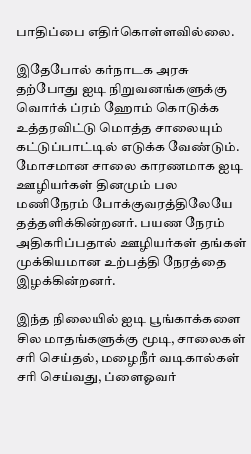பாதிப்பை எதிர்கொள்ளவில்லை.

இதேபோல் கர்நாடக அரசு தற்போது ஐடி நிறுவனங்களுக்கு வொர்க் ப்ரம் ஹோம் கொடுக்க உத்தரவிட்டு மொத்த சாலையும் கட்டுப்பாட்டில் எடுக்க வேண்டும். மோசமான சாலை காரணமாக ஐடி ஊழியர்கள் தினமும் பல மணிநேரம் போக்குவரத்திலேயே தத்தளிக்கின்றனர். பயண நேரம் அதிகரிப்பதால் ஊழியர்கள் தங்கள் முக்கியமான உற்பத்தி நேரத்தை இழக்கின்றனர்.

இந்த நிலையில் ஐடி பூங்காக்களை சில மாதங்களுக்கு மூடி, சாலைகள் சரி செய்தல், மழைநீர் வடிகால்கள் சரி செய்வது, ப்ளைஓவர்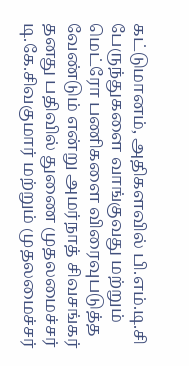கட்டுமானம், அதிகளவில் பி.எம்.டி.சி பேருந்துகளை வாங்குவது மற்றும் மெட்ரோ பணிகளை விரைவுபடுத்த வேண்டும் என்று அமர்நாத் சிவசங்கர் தனது பதிவில் துணை முதலமைச்சர் டி.கே.சிவகுமார் மற்றும் முதலமைச்சர்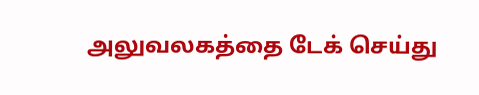அலுவலகத்தை டேக் செய்து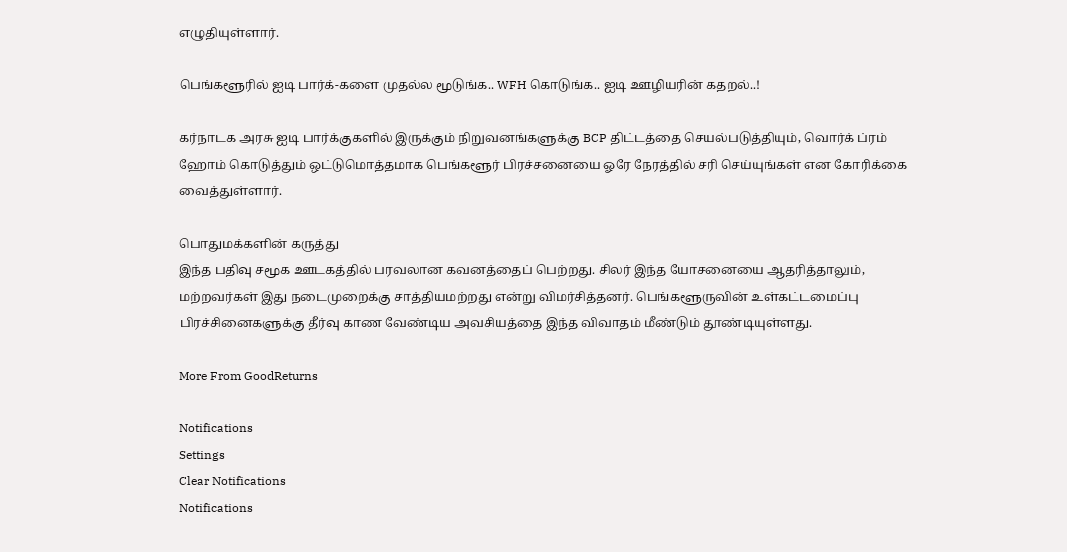எழுதியுள்ளார்.

பெங்களூரில் ஐடி பார்க்-களை முதல்ல மூடுங்க.. WFH கொடுங்க.. ஐடி ஊழியரின் கதறல்..!

கர்நாடக அரசு ஐடி பார்க்குகளில் இருக்கும் நிறுவனங்களுக்கு BCP திட்டத்தை செயல்படுத்தியும், வொர்க் ப்ரம் ஹோம் கொடுத்தும் ஒட்டுமொத்தமாக பெங்களூர் பிரச்சனையை ஓரே நேரத்தில் சரி செய்யுங்கள் என கோரிக்கை வைத்துள்ளார்.

பொதுமக்களின் கருத்து
இந்த பதிவு சமூக ஊடகத்தில் பரவலான கவனத்தைப் பெற்றது. சிலர் இந்த யோசனையை ஆதரித்தாலும், மற்றவர்கள் இது நடைமுறைக்கு சாத்தியமற்றது என்று விமர்சித்தனர். பெங்களூருவின் உள்கட்டமைப்பு பிரச்சினைகளுக்கு தீர்வு காண வேண்டிய அவசியத்தை இந்த விவாதம் மீண்டும் தூண்டியுள்ளது.

More From GoodReturns

Notifications
Settings
Clear Notifications
Notifications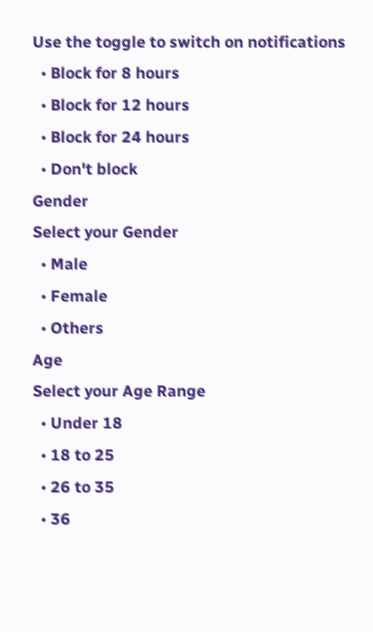Use the toggle to switch on notifications
  • Block for 8 hours
  • Block for 12 hours
  • Block for 24 hours
  • Don't block
Gender
Select your Gender
  • Male
  • Female
  • Others
Age
Select your Age Range
  • Under 18
  • 18 to 25
  • 26 to 35
  • 36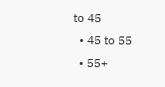to 45
  • 45 to 55
  • 55+